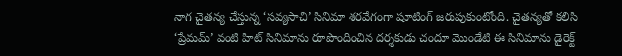నాగ చైతన్య చేస్తున్న ‘సవ్యసాచి’ సినిమా శరవేగంగా షూటింగ్ జరుపుకుంటోంది. చైతన్యతో కలిసి ‘ప్రేమమ్’ వంటి హిట్ సినిమాను రూపొందించిన దర్శకుడు చందూ మొండేటి ఈ సినిమాను డైరెక్ట్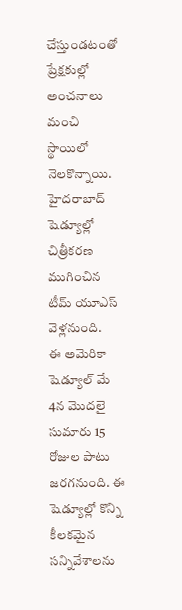చేస్తుండటంతో ప్రేక్షకుల్లో అంచనాలు మంచి స్థాయిలో నెలకొన్నాయి. హైదరాబాద్ షెడ్యూల్లో చిత్రీకరణ ముగించిన టీమ్ యూఎస్ వెళ్లనుంది.
ఈ అమెరికా షెడ్యూల్ మే 4న మొదలై సుమారు 15 రోజుల పాటు జరగనుంది. ఈ షెడ్యూల్లో కొన్ని కీలకమైన సన్నివేశాలను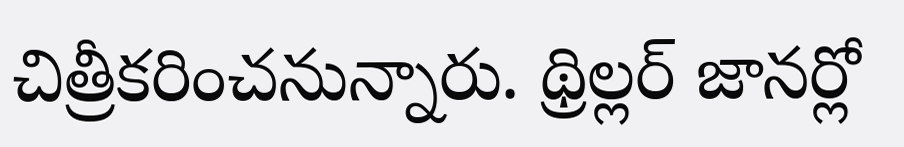చిత్రీకరించనున్నారు. థ్రిల్లర్ జానర్లో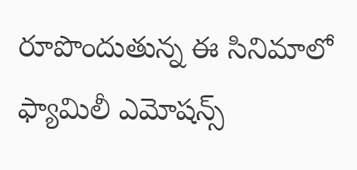రూపొందుతున్న ఈ సినిమాలో ఫ్యామిలీ ఎమోషన్స్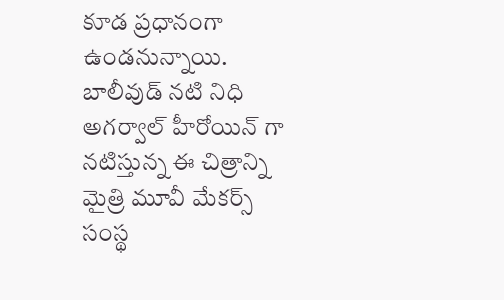కూడ ప్రధానంగా ఉండనున్నాయి. బాలీవుడ్ నటి నిధి అగర్వాల్ హీరోయిన్ గా నటిస్తున్న ఈ చిత్రాన్ని మైత్రి మూవీ మేకర్స్ సంస్థ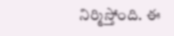నిర్మిస్తోంది. ఈ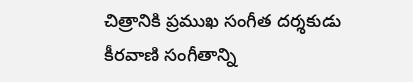చిత్రానికి ప్రముఖ సంగీత దర్శకుడు కీరవాణి సంగీతాన్ని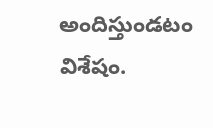అందిస్తుండటం విశేషం.